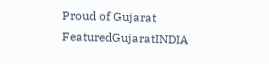Proud of Gujarat
FeaturedGujaratINDIA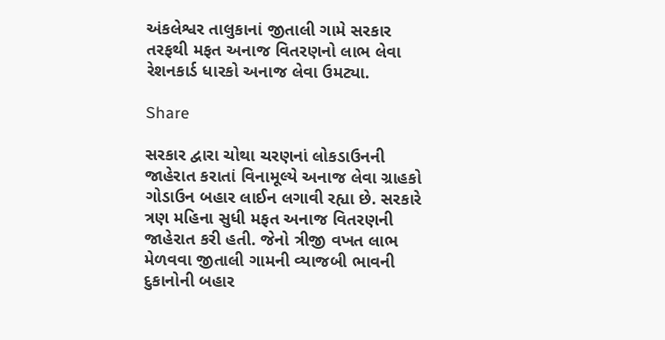અંકલેશ્વર તાલુકાનાં જીતાલી ગામે સરકાર તરફથી મફત અનાજ વિતરણનો લાભ લેવા રેશનકાર્ડ ધારકો અનાજ લેવા ઉમટ્યા.

Share

સરકાર દ્વારા ચોથા ચરણનાં લોકડાઉનની જાહેરાત કરાતાં વિનામૂલ્યે અનાજ લેવા ગ્રાહકો ગોડાઉન બહાર લાઈન લગાવી રહ્યા છે. સરકારે ત્રણ મહિના સુધી મફત અનાજ વિતરણની જાહેરાત કરી હતી. જેનો ત્રીજી વખત લાભ મેળવવા જીતાલી ગામની વ્યાજબી ભાવની દુકાનોની બહાર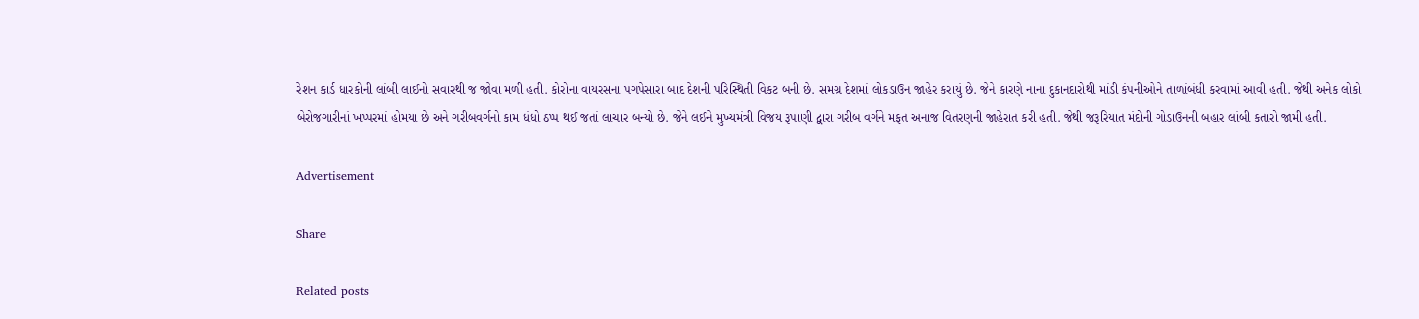રેશન કાર્ડ ધારકોની લાંબી લાઈનો સવારથી જ જોવા મળી હતી. કોરોના વાયરસના પગપેસારા બાદ દેશની પરિસ્થિતી વિકટ બની છે. સમગ્ર દેશમાં લોકડાઉન જાહેર કરાયું છે. જેને કારણે નાના દુકાનદારોથી માંડી કંપનીઓને તાળાંબંધી કરવામાં આવી હતી. જેથી અનેક લોકો બેરોજગારીનાં ખપ્પરમાં હોમયા છે અને ગરીબવર્ગનો કામ ધંધો ઠપ્પ થઈ જતાં લાચાર બન્યો છે. જેને લઈને મુખ્યમંત્રી વિજય રૂપાણી દ્વારા ગરીબ વર્ગને મફત અનાજ વિતરણની જાહેરાત કરી હતી. જેથી જરૂરિયાત મંદોની ગોડાઉનની બહાર લાંબી કતારો જામી હતી.

Advertisement

Share

Related posts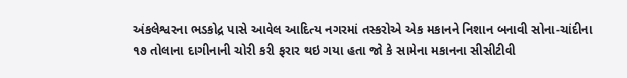અંકલેશ્વરના ભડકોદ્ર પાસે આવેલ આદિત્ય નગરમાં તસ્કરોએ એક મકાનને નિશાન બનાવી સોના-ચાંદીના ૧૭ તોલાના દાગીનાની ચોરી કરી ફરાર થઇ ગયા હતા જો કે સામેના મકાનના સીસીટીવી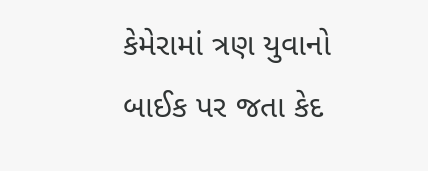કેમેરામાં ત્રણ યુવાનો બાઈક પર જતા કેદ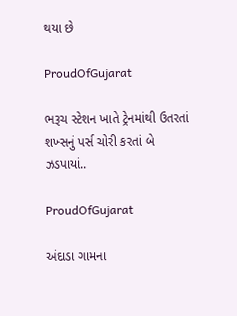થયા છે

ProudOfGujarat

ભરૂચ સ્ટેશન ખાતે ટ્રેનમાંથી ઉતરતાં શખ્સનું પર્સ ચોરી કરતાં બે ઝડપાયાં..

ProudOfGujarat

અંદાડા ગામના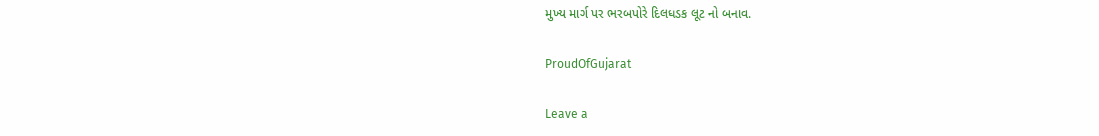મુખ્ય માર્ગ પર ભરબપોરે દિલધડક લૂટ નો બનાવ.

ProudOfGujarat

Leave a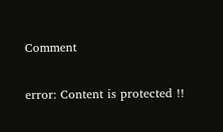Comment

error: Content is protected !!